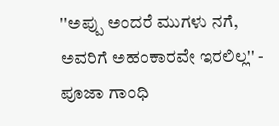''ಅಪ್ಪು ಅಂದರೆ ಮುಗಳು ನಗೆ, ಅವರಿಗೆ ಅಹಂಕಾರವೇ ಇರಲಿಲ್ಲ'' - ಪೂಜಾ ಗಾಂಧಿ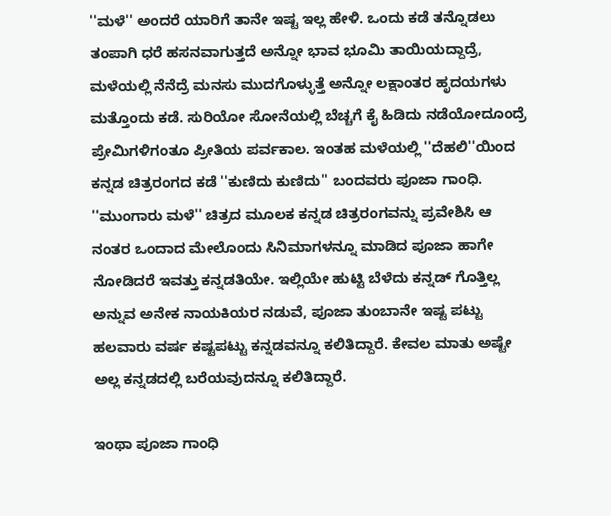''ಮಳೆ'' ಅಂದರೆ ಯಾರಿಗೆ ತಾನೇ ಇಷ್ಟ ಇಲ್ಲ ಹೇಳಿ. ಒಂದು ಕಡೆ ತನ್ನೊಡಲು ತಂಪಾಗಿ ಧರೆ ಹಸನವಾಗುತ್ತದೆ ಅನ್ನೋ ಭಾವ ಭೂಮಿ ತಾಯಿಯದ್ದಾದ್ರೆ, ಮಳೆಯಲ್ಲಿ ನೆನೆದ್ರೆ ಮನಸು ಮುದಗೊಳ್ಳುತ್ತೆ ಅನ್ನೋ ಲಕ್ಷಾಂತರ ಹೃದಯಗಳು ಮತ್ತೊಂದು ಕಡೆ. ಸುರಿಯೋ ಸೋನೆಯಲ್ಲಿ ಬೆಚ್ಚಗೆ ಕೈ ಹಿಡಿದು ನಡೆಯೋದೂಂದ್ರೆ ಪ್ರೇಮಿಗಳಿಗಂತೂ ಪ್ರೀತಿಯ ಪರ್ವಕಾಲ. ಇಂತಹ ಮಳೆಯಲ್ಲಿ ''ದೆಹಲಿ''ಯಿಂದ ಕನ್ನಡ ಚಿತ್ರರಂಗದ ಕಡೆ ''ಕುಣಿದು ಕುಣಿದು'' ಬಂದವರು ಪೂಜಾ ಗಾಂಧಿ.
''ಮುಂಗಾರು ಮಳೆ'' ಚಿತ್ರದ ಮೂಲಕ ಕನ್ನಡ ಚಿತ್ರರಂಗವನ್ನು ಪ್ರವೇಶಿಸಿ ಆ ನಂತರ ಒಂದಾದ ಮೇಲೊಂದು ಸಿನಿಮಾಗಳನ್ನೂ ಮಾಡಿದ ಪೂಜಾ ಹಾಗೇ ನೋಡಿದರೆ ಇವತ್ತು ಕನ್ನಡತಿಯೇ. ಇಲ್ಲಿಯೇ ಹುಟ್ಟಿ ಬೆಳೆದು ಕನ್ನಡ್ ಗೊತ್ತಿಲ್ಲ ಅನ್ನುವ ಅನೇಕ ನಾಯಕಿಯರ ನಡುವೆ, ಪೂಜಾ ತುಂಬಾನೇ ಇಷ್ಟ ಪಟ್ಟು ಹಲವಾರು ವರ್ಷ ಕಷ್ಟಪಟ್ಟು ಕನ್ನಡವನ್ನೂ ಕಲಿತಿದ್ದಾರೆ. ಕೇವಲ ಮಾತು ಅಷ್ಟೇ ಅಲ್ಲ ಕನ್ನಡದಲ್ಲಿ ಬರೆಯವುದನ್ನೂ ಕಲಿತಿದ್ದಾರೆ.

ಇಂಥಾ ಪೂಜಾ ಗಾಂಧಿ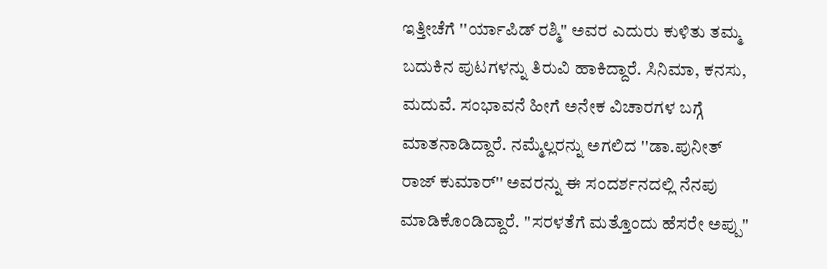ಇತ್ತೀಚೆಗೆ ''ರ್ಯಾಪಿಡ್ ರಶ್ಮಿ'' ಅವರ ಎದುರು ಕುಳಿತು ತಮ್ಮ ಬದುಕಿನ ಪುಟಗಳನ್ನು ತಿರುವಿ ಹಾಕಿದ್ದಾರೆ. ಸಿನಿಮಾ, ಕನಸು, ಮದುವೆ. ಸಂಭಾವನೆ ಹೀಗೆ ಅನೇಕ ವಿಚಾರಗಳ ಬಗ್ಗೆ ಮಾತನಾಡಿದ್ದಾರೆ. ನಮ್ಮೆಲ್ಲರನ್ನು ಅಗಲಿದ ''ಡಾ.ಪುನೀತ್ ರಾಜ್ ಕುಮಾರ್'' ಅವರನ್ನು ಈ ಸಂದರ್ಶನದಲ್ಲಿ ನೆನಪು ಮಾಡಿಕೊಂಡಿದ್ದಾರೆ. ''ಸರಳತೆಗೆ ಮತ್ತೊಂದು ಹೆಸರೇ ಅಪ್ಪು''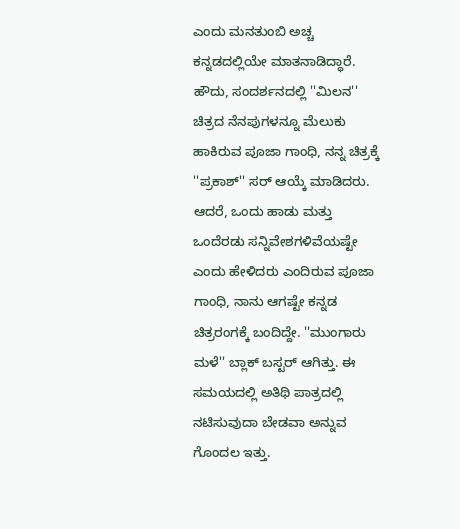ಎಂದು ಮನತುಂಬಿ ಅಚ್ಚ ಕನ್ನಡದಲ್ಲಿಯೇ ಮಾತನಾಡಿದ್ಧಾರೆ.
ಹೌದು, ಸಂದರ್ಶನದಲ್ಲಿ ''ಮಿಲನ'' ಚಿತ್ರದ ನೆನಪುಗಳನ್ನೂ ಮೆಲುಕು ಹಾಕಿರುವ ಪೂಜಾ ಗಾಂಧಿ, ನನ್ನ ಚಿತ್ರಕ್ಕೆ ''ಪ್ರಕಾಶ್'' ಸರ್ ಆಯ್ಕೆ ಮಾಡಿದರು. ಆದರೆ, ಒಂದು ಹಾಡು ಮತ್ತು ಒಂದೆರಡು ಸನ್ನಿವೇಶಗಳಿವೆಯಷ್ಟೇ ಎಂದು ಹೇಳಿದರು ಎಂದಿರುವ ಪೂಜಾ ಗಾಂಧಿ, ನಾನು ಆಗಷ್ಟೇ ಕನ್ನಡ ಚಿತ್ರರಂಗಕ್ಕೆ ಬಂದಿದ್ದೇ. ''ಮುಂಗಾರು ಮಳೆ'' ಬ್ಲಾಕ್ ಬಸ್ಟರ್ ಆಗಿತ್ತು. ಈ ಸಮಯದಲ್ಲಿ ಅತಿಥಿ ಪಾತ್ರದಲ್ಲಿ ನಟಿಸುವುದಾ ಬೇಡವಾ ಅನ್ನುವ ಗೊಂದಲ ಇತ್ತು.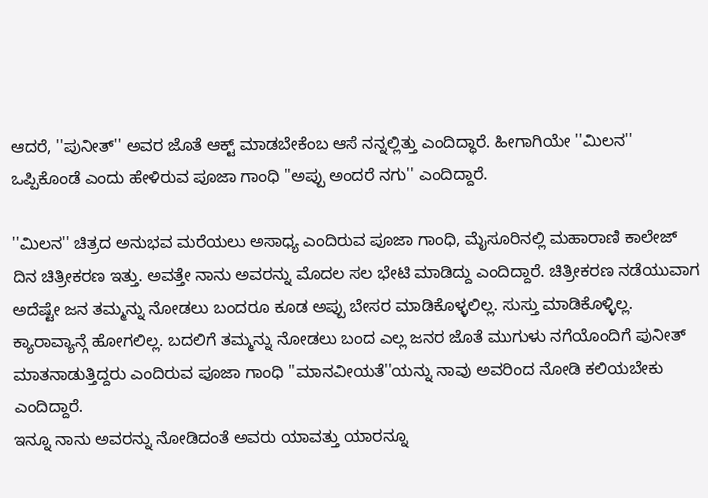ಆದರೆ, ''ಪುನೀತ್'' ಅವರ ಜೊತೆ ಆಕ್ಟ್ ಮಾಡಬೇಕೆಂಬ ಆಸೆ ನನ್ನಲ್ಲಿತ್ತು ಎಂದಿದ್ಧಾರೆ. ಹೀಗಾಗಿಯೇ ''ಮಿಲನ'' ಒಪ್ಪಿಕೊಂಡೆ ಎಂದು ಹೇಳಿರುವ ಪೂಜಾ ಗಾಂಧಿ ''ಅಪ್ಪು ಅಂದರೆ ನಗು'' ಎಂದಿದ್ದಾರೆ.

''ಮಿಲನ'' ಚಿತ್ರದ ಅನುಭವ ಮರೆಯಲು ಅಸಾಧ್ಯ ಎಂದಿರುವ ಪೂಜಾ ಗಾಂಧಿ, ಮೈಸೂರಿನಲ್ಲಿ ಮಹಾರಾಣಿ ಕಾಲೇಜ್ ದಿನ ಚಿತ್ರೀಕರಣ ಇತ್ತು. ಅವತ್ತೇ ನಾನು ಅವರನ್ನು ಮೊದಲ ಸಲ ಭೇಟಿ ಮಾಡಿದ್ದು ಎಂದಿದ್ದಾರೆ. ಚಿತ್ರೀಕರಣ ನಡೆಯುವಾಗ ಅದೆಷ್ಟೇ ಜನ ತಮ್ಮನ್ನು ನೋಡಲು ಬಂದರೂ ಕೂಡ ಅಪ್ಪು ಬೇಸರ ಮಾಡಿಕೊಳ್ಳಲಿಲ್ಲ. ಸುಸ್ತು ಮಾಡಿಕೊಳ್ಳಿಲ್ಲ. ಕ್ಯಾರಾವ್ಯಾನ್ಗೆ ಹೋಗಲಿಲ್ಲ. ಬದಲಿಗೆ ತಮ್ಮನ್ನು ನೋಡಲು ಬಂದ ಎಲ್ಲ ಜನರ ಜೊತೆ ಮುಗುಳು ನಗೆಯೊಂದಿಗೆ ಪುನೀತ್ ಮಾತನಾಡುತ್ತಿದ್ದರು ಎಂದಿರುವ ಪೂಜಾ ಗಾಂಧಿ ''ಮಾನವೀಯತೆ''ಯನ್ನು ನಾವು ಅವರಿಂದ ನೋಡಿ ಕಲಿಯಬೇಕು ಎಂದಿದ್ದಾರೆ.
ಇನ್ನೂ ನಾನು ಅವರನ್ನು ನೋಡಿದಂತೆ ಅವರು ಯಾವತ್ತು ಯಾರನ್ನೂ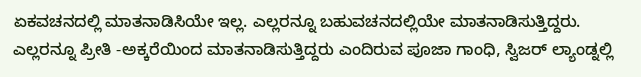ಏಕವಚನದಲ್ಲಿ ಮಾತನಾಡಿಸಿಯೇ ಇಲ್ಲ. ಎಲ್ಲರನ್ನೂ ಬಹುವಚನದಲ್ಲಿಯೇ ಮಾತನಾಡಿಸುತ್ತಿದ್ದರು. ಎಲ್ಲರನ್ನೂ ಪ್ರೀತಿ -ಅಕ್ಕರೆಯಿಂದ ಮಾತನಾಡಿಸುತ್ತಿದ್ದರು ಎಂದಿರುವ ಪೂಜಾ ಗಾಂಧಿ, ಸ್ವಿಜರ್ ಲ್ಯಾಂಡ್ನಲ್ಲಿ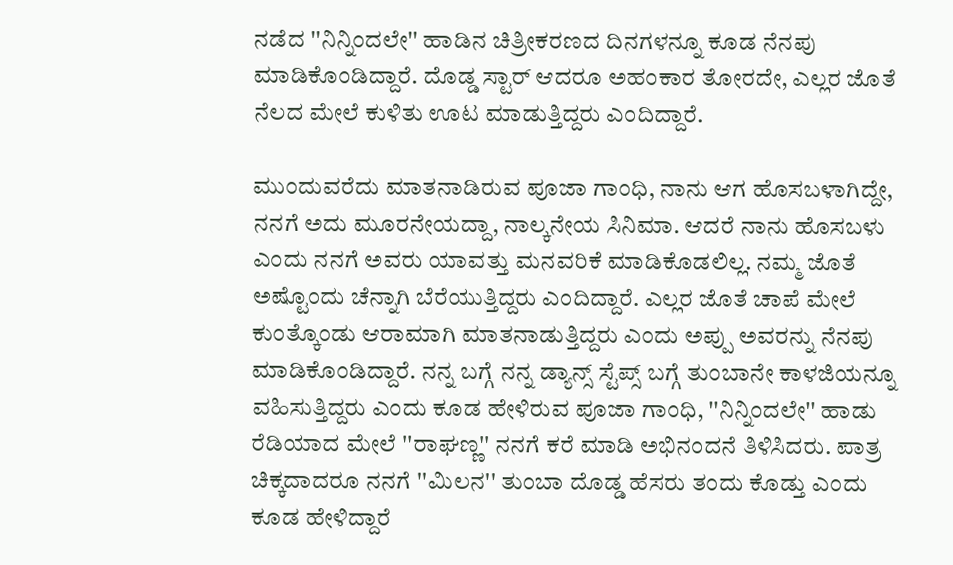ನಡೆದ ''ನಿನ್ನಿಂದಲೇ'' ಹಾಡಿನ ಚಿತ್ರೀಕರಣದ ದಿನಗಳನ್ನೂ ಕೂಡ ನೆನಪು ಮಾಡಿಕೊಂಡಿದ್ದಾರೆ. ದೊಡ್ಡ ಸ್ಟಾರ್ ಆದರೂ ಅಹಂಕಾರ ತೋರದೇ, ಎಲ್ಲರ ಜೊತೆ ನೆಲದ ಮೇಲೆ ಕುಳಿತು ಊಟ ಮಾಡುತ್ತಿದ್ದರು ಎಂದಿದ್ದಾರೆ.

ಮುಂದುವರೆದು ಮಾತನಾಡಿರುವ ಪೂಜಾ ಗಾಂಧಿ, ನಾನು ಆಗ ಹೊಸಬಳಾಗಿದ್ದೇ, ನನಗೆ ಅದು ಮೂರನೇಯದ್ದಾ, ನಾಲ್ಕನೇಯ ಸಿನಿಮಾ. ಆದರೆ ನಾನು ಹೊಸಬಳು ಎಂದು ನನಗೆ ಅವರು ಯಾವತ್ತು ಮನವರಿಕೆ ಮಾಡಿಕೊಡಲಿಲ್ಲ. ನಮ್ಮ ಜೊತೆ ಅಷ್ಟೊಂದು ಚೆನ್ನಾಗಿ ಬೆರೆಯುತ್ತಿದ್ದರು ಎಂದಿದ್ದಾರೆ. ಎಲ್ಲರ ಜೊತೆ ಚಾಪೆ ಮೇಲೆ ಕುಂತ್ಕೊಂಡು ಆರಾಮಾಗಿ ಮಾತನಾಡುತ್ತಿದ್ದರು ಎಂದು ಅಪ್ಪು ಅವರನ್ನು ನೆನಪು ಮಾಡಿಕೊಂಡಿದ್ದಾರೆ. ನನ್ನ ಬಗ್ಗೆ ನನ್ನ ಡ್ಯಾನ್ಸ್ ಸ್ಟೆಪ್ಸ್ ಬಗ್ಗೆ ತುಂಬಾನೇ ಕಾಳಜಿಯನ್ನೂ ವಹಿಸುತ್ತಿದ್ದರು ಎಂದು ಕೂಡ ಹೇಳಿರುವ ಪೂಜಾ ಗಾಂಧಿ, ''ನಿನ್ನಿಂದಲೇ'' ಹಾಡು ರೆಡಿಯಾದ ಮೇಲೆ ''ರಾಘಣ್ಣ'' ನನಗೆ ಕರೆ ಮಾಡಿ ಅಭಿನಂದನೆ ತಿಳಿಸಿದರು. ಪಾತ್ರ ಚಿಕ್ಕದಾದರೂ ನನಗೆ ''ಮಿಲನ'' ತುಂಬಾ ದೊಡ್ಡ ಹೆಸರು ತಂದು ಕೊಡ್ತು ಎಂದು ಕೂಡ ಹೇಳಿದ್ದಾರೆ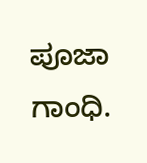ಪೂಜಾ ಗಾಂಧಿ.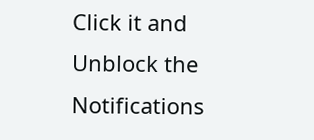Click it and Unblock the Notifications